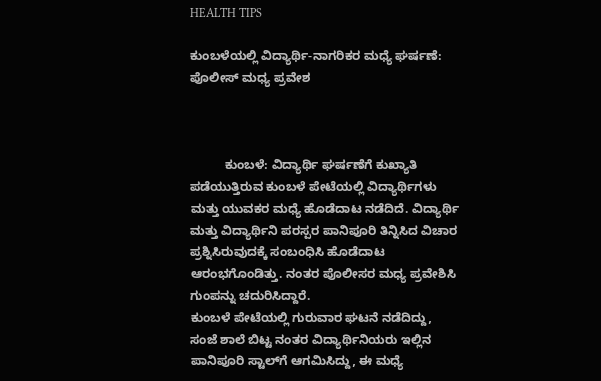HEALTH TIPS

ಕುಂಬಳೆಯಲ್ಲಿ ವಿದ್ಯಾರ್ಥಿ-ನಾಗರಿಕರ ಮಧ್ಯೆ ಘರ್ಷಣೆ: ಪೊಲೀಸ್ ಮಧ್ಯ ಪ್ರವೇಶ



          ಕುಂಬಳೆ: ವಿದ್ಯಾರ್ಥಿ ಘರ್ಷಣೆಗೆ ಕುಖ್ಯಾತಿ ಪಡೆಯುತ್ತಿರುವ ಕುಂಬಳೆ ಪೇಟೆಯಲ್ಲಿ ವಿದ್ಯಾರ್ಥಿಗಳು ಮತ್ತು ಯುವಕರ ಮಧ್ಯೆ ಹೊಡೆದಾಟ ನಡೆದಿದೆ. ವಿದ್ಯಾರ್ಥಿ ಮತ್ತು ವಿದ್ಯಾರ್ಥಿನಿ ಪರಸ್ಪರ ಪಾನಿಪೂರಿ ತಿನ್ನಿಸಿದ ವಿಚಾರ ಪ್ರಶ್ನಿಸಿರುವುದಕ್ಕೆ ಸಂಬಂಧಿಸಿ ಹೊಡೆದಾಟ ಆರಂಭಗೊಂಡಿತ್ತು. ನಂತರ ಪೊಲೀಸರ ಮಧ್ಯ ಪ್ರವೇಶಿಸಿ ಗುಂಪನ್ನು ಚದುರಿಸಿದ್ದಾರೆ.
ಕುಂಬಳೆ ಪೇಟೆಯಲ್ಲಿ ಗುರುವಾರ ಘಟನೆ ನಡೆದಿದ್ದು,  ಸಂಜೆ ಶಾಲೆ ಬಿಟ್ಟ ನಂತರ ವಿದ್ಯಾರ್ಥಿನಿಯರು ಇಲ್ಲಿನ ಪಾನಿಪೂರಿ ಸ್ಟಾಲ್‍ಗೆ ಆಗಮಿಸಿದ್ದು, ಈ ಮಧ್ಯೆ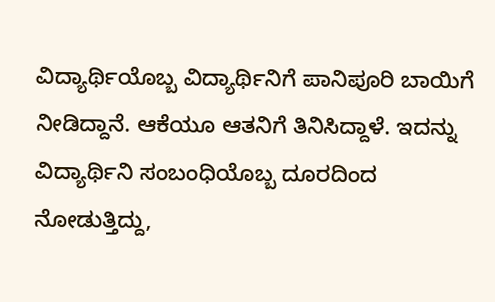ವಿದ್ಯಾರ್ಥಿಯೊಬ್ಬ ವಿದ್ಯಾರ್ಥಿನಿಗೆ ಪಾನಿಪೂರಿ ಬಾಯಿಗೆ ನೀಡಿದ್ದಾನೆ. ಆಕೆಯೂ ಆತನಿಗೆ ತಿನಿಸಿದ್ದಾಳೆ. ಇದನ್ನು ವಿದ್ಯಾರ್ಥಿನಿ ಸಂಬಂಧಿಯೊಬ್ಬ ದೂರದಿಂದ ನೋಡುತ್ತಿದ್ದು,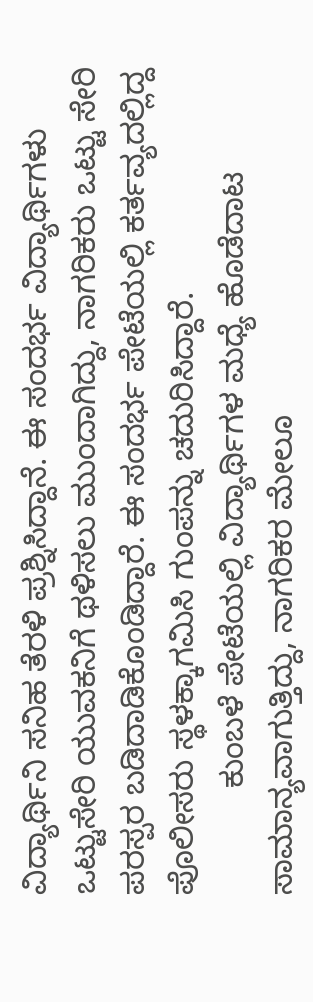ವಿದ್ಯಾರ್ಥಿನಿ ಸನಿಹ ತೆರಳಿ ಪ್ರಶ್ನಿಸಿದ್ದಾನೆ. ಈ ಸಂದರ್ಭ ವಿದ್ಯಾರ್ಥಿಗಳು ಒಟ್ಟುಸೇರಿ ಯುವಕನಿಗೆ ಥಳಿಸಲು ಮುಂದಾಗಿದ್ದು, ನಾಗರಿಕರು ಒಟ್ಟು ಸೇರಿ ಪರಸ್ಪರ ಬಡಿದಾಡಿಕೊಂಡಿದ್ದಾರೆ. ಈ ಸಂದರ್ಭ ಪೇಟೆಯಲ್ಲಿ ಕರ್ತವ್ಯದಲ್ಲಿದ್ದ ಪೊಲೀಸರು ಸ್ಥಳಕ್ಕಾಗಮಿಸಿ ಗುಂಪನ್ನು ಚದುರಿಸಿದ್ದಾರೆ.
            ಕುಂಬಳೆ ಪೇಟೆಯಲ್ಲಿ ವಿದ್ಯಾರ್ಥಿಗಳ ಮಧ್ಯೆ ಹೊಡೆದಾಟ ಸಾಮಾನ್ಯವಾಗುತ್ತಿದ್ದು, ನಾಗರಿಕರ ಮೇಲೂ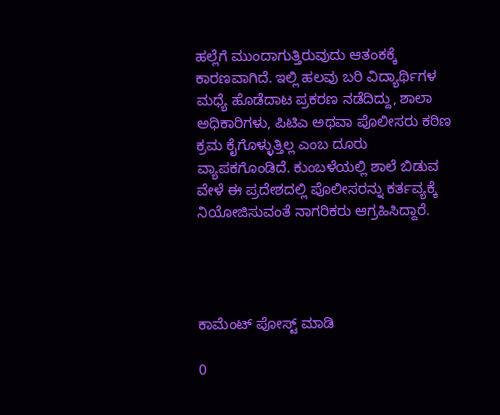ಹಲ್ಲೆಗೆ ಮುಂದಾಗುತ್ತಿರುವುದು ಆತಂಕಕ್ಕೆ ಕಾರಣವಾಗಿದೆ. ಇಲ್ಲಿ ಹಲವು ಬರಿ ವಿದ್ಯಾರ್ಥಿಗಳ ಮಧ್ಯೆ ಹೊಡೆದಾಟ ಪ್ರಕರಣ ನಡೆದಿದ್ದು, ಶಾಲಾ ಅಧಿಕಾರಿಗಳು, ಪಿಟಿಎ ಅಥವಾ ಪೊಲೀಸರು ಕಠಿಣ ಕ್ರಮ ಕೈಗೊಳ್ಳುತ್ತಿಲ್ಲ ಎಂಬ ದೂರು ವ್ಯಾಪಕಗೊಂಡಿದೆ. ಕುಂಬಳೆಯಲ್ಲಿ ಶಾಲೆ ಬಿಡುವ ವೇಳೆ ಈ ಪ್ರದೇಶದಲ್ಲಿ ಪೊಲೀಸರನ್ನು ಕರ್ತವ್ಯಕ್ಕೆ ನಿಯೋಜಿಸುವಂತೆ ನಾಗರಿಕರು ಆಗ್ರಹಿಸಿದ್ದಾರೆ.




ಕಾಮೆಂಟ್‌‌ ಪೋಸ್ಟ್‌ ಮಾಡಿ

0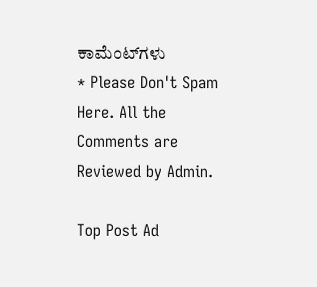ಕಾಮೆಂಟ್‌ಗಳು
* Please Don't Spam Here. All the Comments are Reviewed by Admin.

Top Post Ad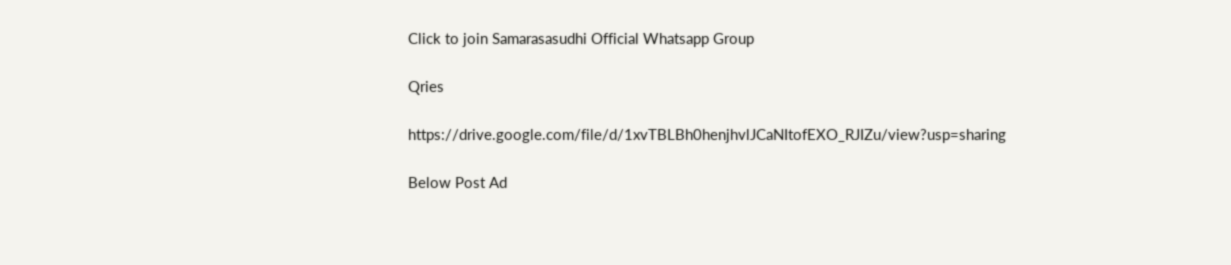Click to join Samarasasudhi Official Whatsapp Group

Qries

https://drive.google.com/file/d/1xvTBLBh0henjhvlJCaNItofEXO_RJIZu/view?usp=sharing

Below Post Ad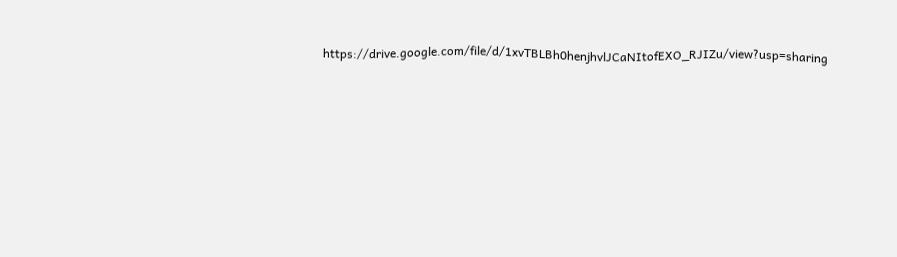https://drive.google.com/file/d/1xvTBLBh0henjhvlJCaNItofEXO_RJIZu/view?usp=sharing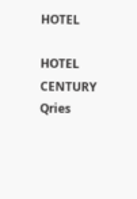HOTEL

HOTEL
CENTURY
Qries